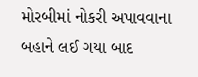મોરબીમાં નોકરી અપાવવાના બહાને લઈ ગયા બાદ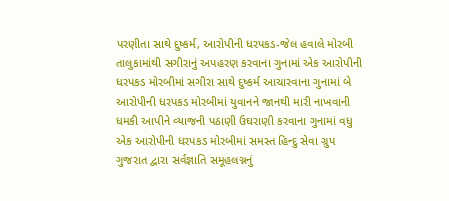પરણીતા સાથે દુષ્કર્મ, આરોપીની ધરપકડ-જેલ હવાલે મોરબી તાલુકામાંથી સગીરાનું અપહરણ કરવાના ગુનામાં એક આરોપીની ધરપકડ મોરબીમાં સગીરા સાથે દુષ્કર્મ આચારવાના ગુનામાં બે આરોપીની ધરપકડ મોરબીમાં યુવાનને જાનથી મારી નાખવાની ધમકી આપીને વ્યાજની પઠાણી ઉઘરાણી કરવાના ગુનામાં વધુ એક આરોપીની ધરપકડ મોરબીમાં સમસ્ત હિન્દુ સેવા ગ્રુપ ગુજરાત દ્વારા સર્વજ્ઞાતિ સમૂહલગ્નનું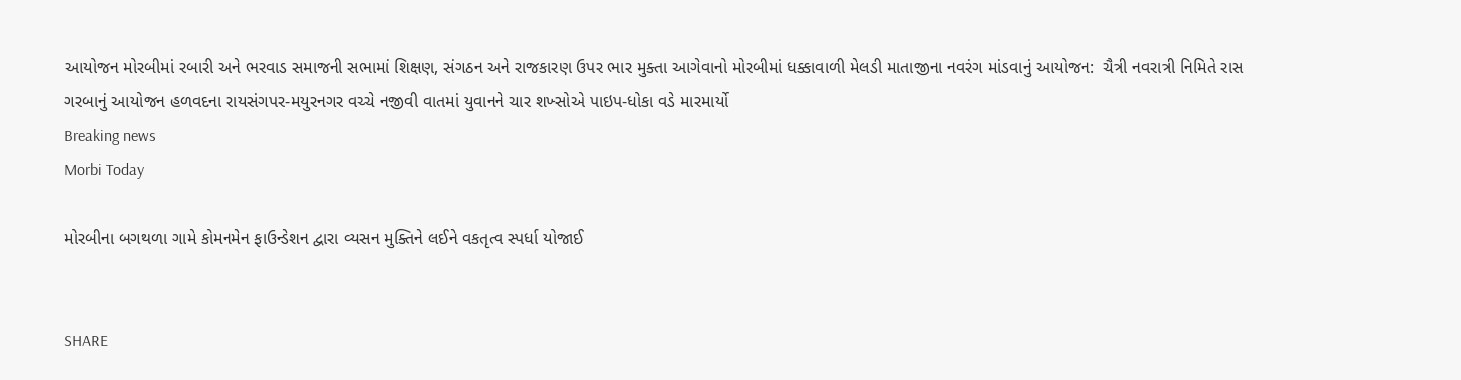આયોજન મોરબીમાં રબારી અને ભરવાડ સમાજની સભામાં શિક્ષણ, સંગઠન અને રાજકારણ ઉપર ભાર મુક્તા આગેવાનો મોરબીમાં ધક્કાવાળી મેલડી માતાજીના નવરંગ માંડવાનું આયોજન:  ચૈત્રી નવરાત્રી નિમિતે રાસ ગરબાનું આયોજન હળવદના રાયસંગપર-મયુરનગર વચ્ચે નજીવી વાતમાં યુવાનને ચાર શખ્સોએ પાઇપ-ધોકા વડે મારમાર્યો
Breaking news
Morbi Today

મોરબીના બગથળા ગામે કોમનમેન ફાઉન્ડેશન દ્વારા વ્યસન મુક્તિને લઈને વકતૃત્વ સ્પર્ધા યોજાઈ


SHARE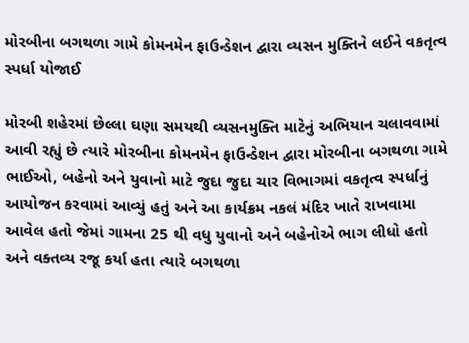મોરબીના બગથળા ગામે કોમનમેન ફાઉન્ડેશન દ્વારા વ્યસન મુક્તિને લઈને વકતૃત્વ સ્પર્ધા યોજાઈ

મોરબી શહેરમાં છેલ્લા ઘણા સમયથી વ્યસનમુક્તિ માટેનું અભિયાન ચલાવવામાં આવી રહ્યું છે ત્યારે મોરબીના કોમનમેન ફાઉન્ડેશન દ્વારા મોરબીના બગથળા ગામે ભાઈઓ, બહેનો અને યુવાનો માટે જુદા જુદા ચાર વિભાગમાં વકતૃત્વ સ્પર્ધાનું આયોજન કરવામાં આવ્યું હતું અને આ કાર્યક્રમ નકલં મંદિર ખાતે રાખવામા આવેલ હતો જેમાં ગામના 25 થી વધુ યુવાનો અને બહેનોએ ભાગ લીધો હતો અને વક્તવ્ય રજૂ કર્યા હતા ત્યારે બગથળા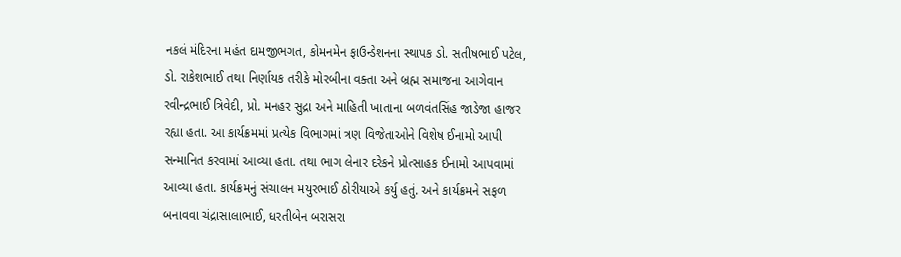નકલં મંદિરના મહંત દામજીભગત, કોમનમેન ફાઉન્ડેશનના સ્થાપક ડો. સતીષભાઈ પટેલ, ડો. રાકેશભાઈ તથા નિર્ણાયક તરીકે મોરબીના વક્તા અને બ્રહ્મ સમાજના આગેવાન રવીન્દ્રભાઈ ત્રિવેદી, પ્રો. મનહર સુદ્રા અને માહિતી ખાતાના બળવંતસિંહ જાડેજા હાજર રહ્યા હતા. આ કાર્યક્રમમાં પ્રત્યેક વિભાગમાં ત્રણ વિજેતાઓને વિશેષ ઈનામો આપી સન્માનિત કરવામાં આવ્યા હતા. તથા ભાગ લેનાર દરેકને પ્રોત્સાહક ઈનામો આપવામાં આવ્યા હતા. કાર્યક્રમનું સંચાલન મયુરભાઈ ઠોરીયાએ કર્યુ હતું. અને કાર્યક્રમને સફળ બનાવવા ચંદ્રાસાલાભાઈ, ધરતીબેન બરાસરા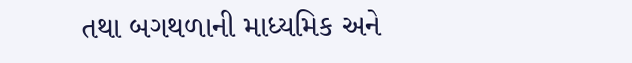તથા બગથળાની માધ્યમિક અને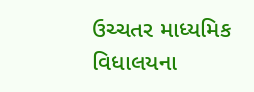ઉચ્ચતર માધ્યમિક વિધાલયના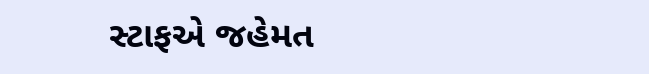સ્ટાફએ જહેમત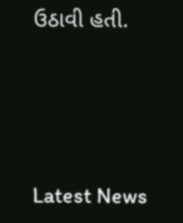ઉઠાવી હતી.




Latest News